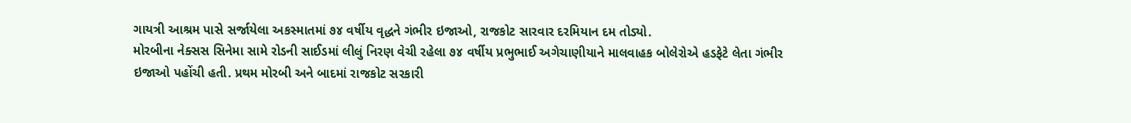ગાયત્રી આશ્રમ પાસે સર્જાયેલા અકસ્માતમાં ૭૪ વર્ષીય વૃદ્ધને ગંભીર ઇજાઓ, રાજકોટ સારવાર દરમિયાન દમ તોડ્યો.
મોરબીના નેક્સસ સિનેમા સામે રોડની સાઈડમાં લીલું નિરણ વેચી રહેલા ૭૪ વર્ષીય પ્રભુભાઈ અગેચાણીયાને માલવાહક બોલેરોએ હડફેટે લેતા ગંભીર ઇજાઓ પહોંચી હતી. પ્રથમ મોરબી અને બાદમાં રાજકોટ સરકારી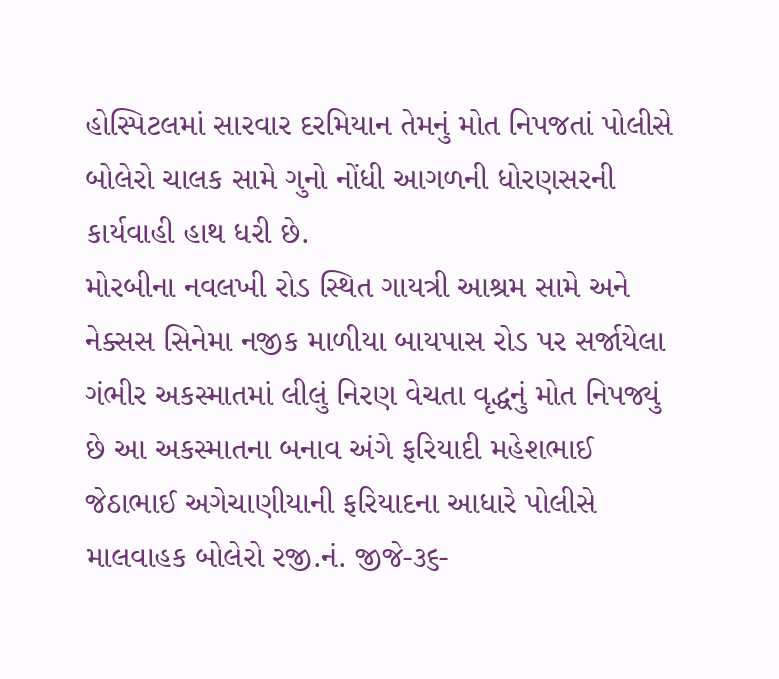હોસ્પિટલમાં સારવાર દરમિયાન તેમનું મોત નિપજતાં પોલીસે બોલેરો ચાલક સામે ગુનો નોંધી આગળની ધોરણસરની કાર્યવાહી હાથ ધરી છે.
મોરબીના નવલખી રોડ સ્થિત ગાયત્રી આશ્રમ સામે અને નેક્સસ સિનેમા નજીક માળીયા બાયપાસ રોડ પર સર્જાયેલા ગંભીર અકસ્માતમાં લીલું નિરણ વેચતા વૃદ્ધનું મોત નિપજ્યું છે આ અકસ્માતના બનાવ અંગે ફરિયાદી મહેશભાઈ જેઠાભાઈ અગેચાણીયાની ફરિયાદના આધારે પોલીસે માલવાહક બોલેરો રજી.નં. જીજે-૩૬-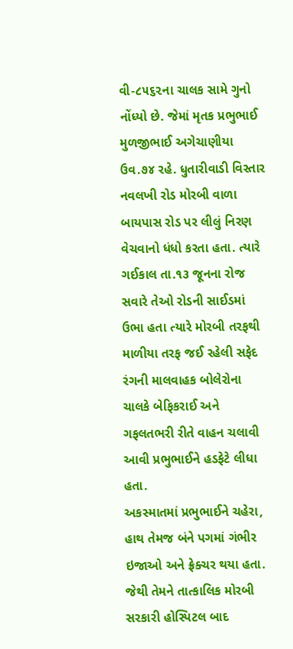વી-૮૫૬૨ના ચાલક સામે ગુનો નોંધ્યો છે. જેમાં મૃતક પ્રભુભાઈ મુળજીભાઈ અગેચાણીયા ઉવ.૭૪ રહે. ધુતારીવાડી વિસ્તાર નવલખી રોડ મોરબી વાળા બાયપાસ રોડ પર લીલું નિરણ વેચવાનો ધંધો કરતા હતા. ત્યારે ગઈકાલ તા.૧૩ જૂનના રોજ સવારે તેઓ રોડની સાઈડમાં ઉભા હતા ત્યારે મોરબી તરફથી માળીયા તરફ જઈ રહેલી સફેદ રંગની માલવાહક બોલેરોના ચાલકે બેફિકરાઈ અને ગફલતભરી રીતે વાહન ચલાવી આવી પ્રભુભાઈને હડફેટે લીધા હતા.
અકસ્માતમાં પ્રભુભાઈને ચહેરા, હાથ તેમજ બંને પગમાં ગંભીર ઇજાઓ અને ફ્રેક્ચર થયા હતા. જેથી તેમને તાત્કાલિક મોરબી સરકારી હોસ્પિટલ બાદ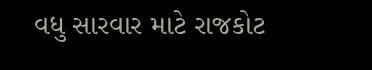વધુ સારવાર માટે રાજકોટ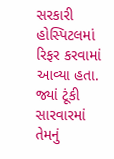સરકારી હોસ્પિટલમાં રિફર કરવામાં આવ્યા હતા. જ્યાં ટૂંકી સારવારમાં તેમનું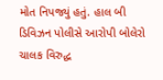મોત નિપજ્યું હતું. હાલ બી ડિવિઝન પોલીસે આરોપી બોલેરો ચાલક વિરુદ્ધ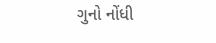ગુનો નોંધી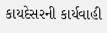કાયદેસરની કાર્યવાહી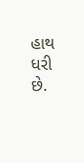હાથ ધરી છે.